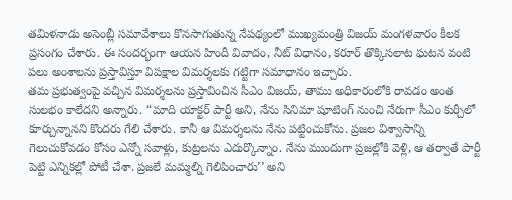తమిళనాడు అసెంబ్లీ సమావేశాలు కొనసాగుతున్న నేపథ్యంలో ముఖ్యమంత్రి విజయ్ మంగళవారం కీలక ప్రసంగం చేశారు. ఈ సందర్భంగా ఆయన హిందీ వివాదం, నీట్ విధానం, కరూర్ తొక్కిసలాట ఘటన వంటి పలు అంశాలను ప్రస్తావిస్తూ విపక్షాల విమర్శలకు గట్టిగా సమాధానం ఇచ్చారు.
తమ ప్రభుత్వంపై వచ్చిన విమర్శలను ప్రస్తావించిన సీఎం విజయ్, తాము అధికారంలోకి రావడం అంత సులభం కాలేదని అన్నారు. ‘‘మాది యాక్టర్ పార్టీ అని, నేను సినిమా షూటింగ్ నుంచి నేరుగా సీఎం కుర్చీలో కూర్చున్నానని కొందరు గేలి చేశారు. కానీ ఆ విమర్శలను నేను పట్టించుకోను. ప్రజల విశ్వాసాన్ని గెలుచుకోవడం కోసం ఎన్నో సవాళ్లు, కుట్రలను ఎదుర్కొన్నాం. నేను ముందుగా ప్రజల్లోకి వెళ్లి, ఆ తర్వాతే పార్టీ పెట్టి ఎన్నికల్లో పోటీ చేశా. ప్రజలే మమ్మల్ని గెలిపించారు’’ అని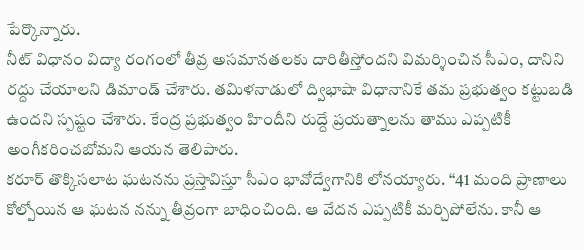పేర్కొన్నారు.
నీట్ విధానం విద్యా రంగంలో తీవ్ర అసమానతలకు దారితీస్తోందని విమర్శించిన సీఎం, దానిని రద్దు చేయాలని డిమాండ్ చేశారు. తమిళనాడులో ద్విభాషా విధానానికే తమ ప్రభుత్వం కట్టుబడి ఉందని స్పష్టం చేశారు. కేంద్ర ప్రభుత్వం హిందీని రుద్దే ప్రయత్నాలను తాము ఎప్పటికీ అంగీకరించబోమని ఆయన తెలిపారు.
కరూర్ తొక్కిసలాట ఘటనను ప్రస్తావిస్తూ సీఎం భావోద్వేగానికి లోనయ్యారు. ‘‘41 మంది ప్రాణాలు కోల్పోయిన ఆ ఘటన నన్ను తీవ్రంగా బాధించింది. ఆ వేదన ఎప్పటికీ మర్చిపోలేను. కానీ ఆ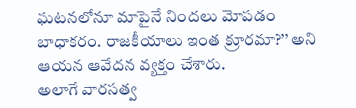ఘటనలోనూ మాపైనే నిందలు మోపడం బాధాకరం. రాజకీయాలు ఇంత క్రూరమా?’’ అని ఆయన ఆవేదన వ్యక్తం చేశారు.
అలాగే వారసత్వ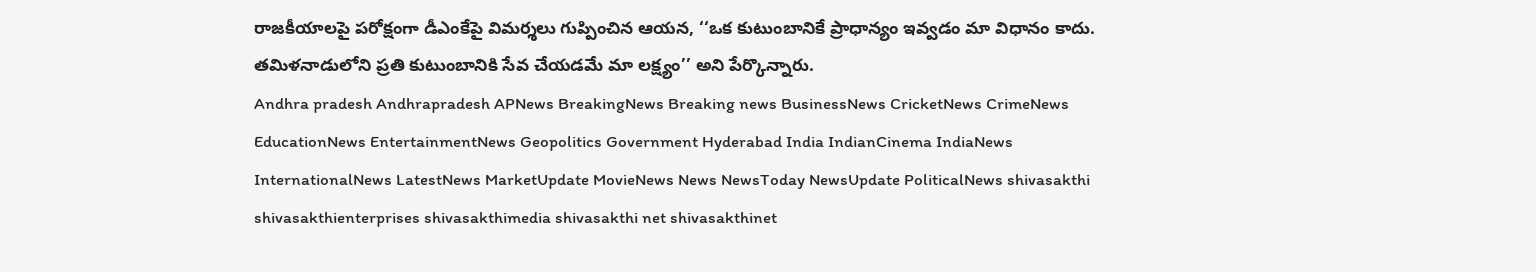రాజకీయాలపై పరోక్షంగా డీఎంకేపై విమర్శలు గుప్పించిన ఆయన, ‘‘ఒక కుటుంబానికే ప్రాధాన్యం ఇవ్వడం మా విధానం కాదు. తమిళనాడులోని ప్రతి కుటుంబానికి సేవ చేయడమే మా లక్ష్యం’’ అని పేర్కొన్నారు.
Andhra pradesh Andhrapradesh APNews BreakingNews Breaking news BusinessNews CricketNews CrimeNews EducationNews EntertainmentNews Geopolitics Government Hyderabad India IndianCinema IndiaNews InternationalNews LatestNews MarketUpdate MovieNews News NewsToday NewsUpdate PoliticalNews shivasakthi shivasakthienterprises shivasakthimedia shivasakthi net shivasakthinet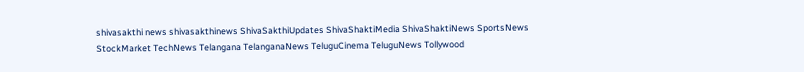shivasakthi news shivasakthinews ShivaSakthiUpdates ShivaShaktiMedia ShivaShaktiNews SportsNews StockMarket TechNews Telangana TelanganaNews TeluguCinema TeluguNews Tollywood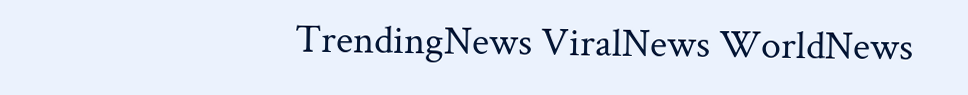TrendingNews ViralNews WorldNews